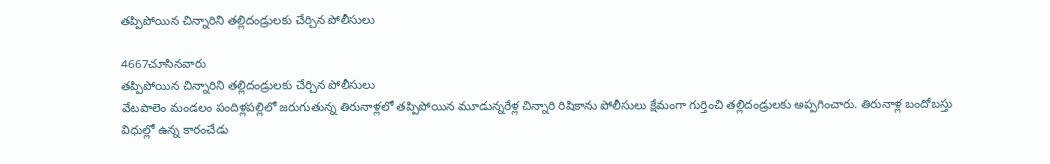తప్పిపోయిన చిన్నారిని తల్లిదండ్రులకు చేర్చిన పోలీసులు

4667చూసినవారు
తప్పిపోయిన చిన్నారిని తల్లిదండ్రులకు చేర్చిన పోలీసులు
వేటపాలెం మండలం పందిళ్లపల్లిలో జరుగుతున్న తిరునాళ్లలో తప్పిపోయిన మూడున్నరేళ్ల చిన్నారి రిషికాను పోలీసులు క్షేమంగా గుర్తించి తల్లిదండ్రులకు అప్పగించారు. తిరునాళ్ల బందోబస్తు విధుల్లో ఉన్న కారంచేడు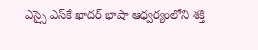ఎస్సై ఎస్‌కే ఖాదర్ భాషా ఆధ్వర్యంలోని శక్తి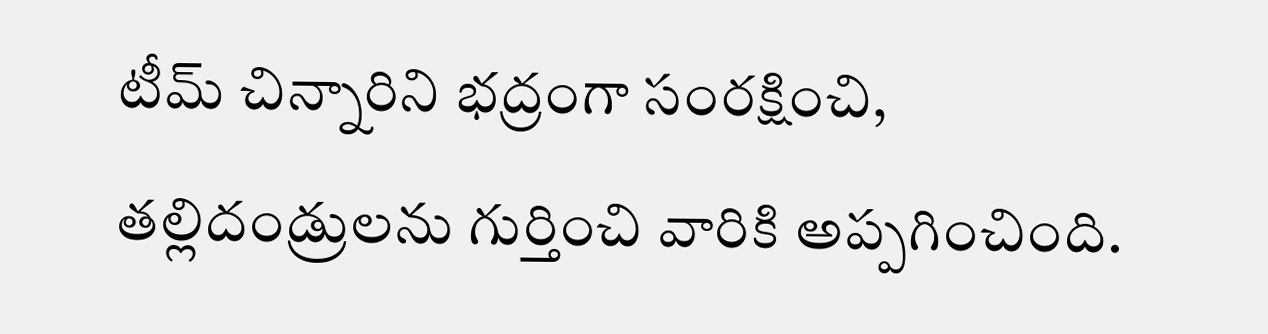టీమ్ చిన్నారిని భద్రంగా సంరక్షించి, తల్లిదండ్రులను గుర్తించి వారికి అప్పగించింది.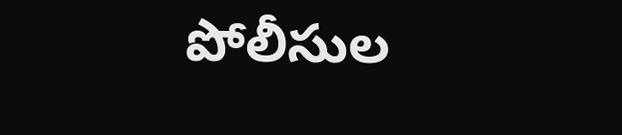పోలీసుల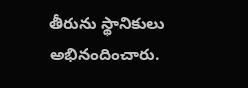తీరును స్థానికులు అభినందించారు.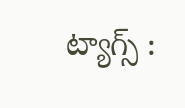ట్యాగ్స్ :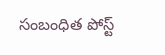సంబంధిత పోస్ట్